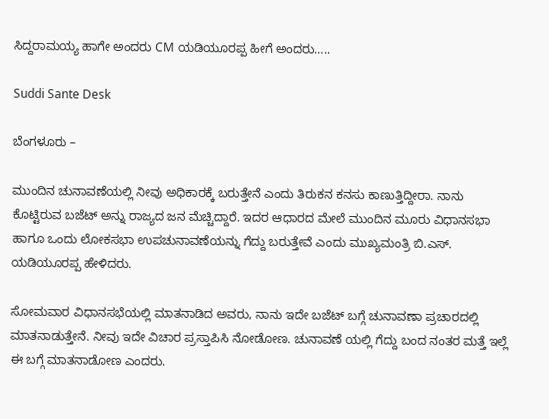ಸಿದ್ದರಾಮಯ್ಯ ಹಾಗೇ ಅಂದರು CM ಯಡಿಯೂರಪ್ಪ ಹೀಗೆ ಅಂದರು…..

Suddi Sante Desk

ಬೆಂಗಳೂರು –

ಮುಂದಿನ ಚುನಾವಣೆಯಲ್ಲಿ ನೀವು ಅಧಿಕಾರಕ್ಕೆ ಬರುತ್ತೇನೆ ಎಂದು ತಿರುಕನ ಕನಸು ಕಾಣುತ್ತಿದ್ದೀರಾ. ನಾನು ಕೊಟ್ಟಿರುವ ಬಜೆಟ್ ಅನ್ನು ರಾಜ್ಯದ ಜನ ಮೆಚ್ಚಿದ್ದಾರೆ. ಇದರ ಆಧಾರದ ಮೇಲೆ ಮುಂದಿನ ಮೂರು ವಿಧಾನಸಭಾ ಹಾಗೂ ಒಂದು ಲೋಕಸಭಾ ಉಪಚುನಾವಣೆಯನ್ನು ಗೆದ್ದು ಬರುತ್ತೇವೆ ಎಂದು ಮುಖ್ಯಮಂತ್ರಿ ಬಿ.ಎಸ್. ಯಡಿಯೂರಪ್ಪ ಹೇಳಿದರು.

ಸೋಮವಾರ ವಿಧಾನಸಭೆಯಲ್ಲಿ ಮಾತನಾಡಿದ ಅವರು, ನಾನು ಇದೇ ಬಜೆಟ್ ಬಗ್ಗೆ ಚುನಾವಣಾ ಪ್ರಚಾರದಲ್ಲಿ ಮಾತನಾಡುತ್ತೇನೆ. ನೀವು ಇದೇ ವಿಚಾರ ಪ್ರಸ್ತಾಪಿಸಿ ನೋಡೋಣ. ಚುನಾವಣೆ ಯಲ್ಲಿ ಗೆದ್ದು ಬಂದ ನಂತರ ಮತ್ತೆ ಇಲ್ಲೆ ಈ ಬಗ್ಗೆ ಮಾತನಾಡೋಣ ಎಂದರು.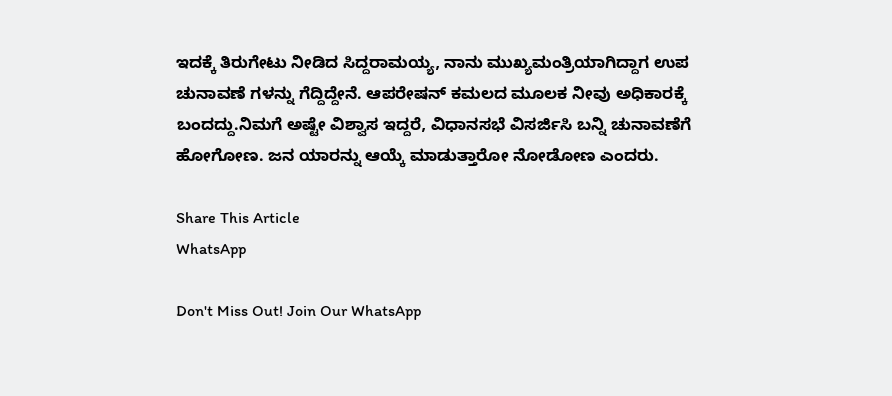ಇದಕ್ಕೆ ತಿರುಗೇಟು ನೀಡಿದ ಸಿದ್ದರಾಮಯ್ಯ, ನಾನು ಮುಖ್ಯಮಂತ್ರಿಯಾಗಿದ್ದಾಗ ಉಪ ಚುನಾವಣೆ ಗಳನ್ನು ಗೆದ್ದಿದ್ದೇನೆ. ಆಪರೇಷನ್ ಕಮಲದ ಮೂಲಕ ನೀವು ಅಧಿಕಾರಕ್ಕೆ ಬಂದದ್ದು.ನಿಮಗೆ ಅಷ್ಟೇ ವಿಶ್ವಾಸ ಇದ್ದರೆ, ವಿಧಾನಸಭೆ ವಿಸರ್ಜಿಸಿ ಬನ್ನಿ ಚುನಾವಣೆಗೆ ಹೋಗೋಣ. ಜನ ಯಾರನ್ನು ಆಯ್ಕೆ ಮಾಡುತ್ತಾರೋ ನೋಡೋಣ ಎಂದರು.

Share This Article
WhatsApp

Don't Miss Out! Join Our WhatsApp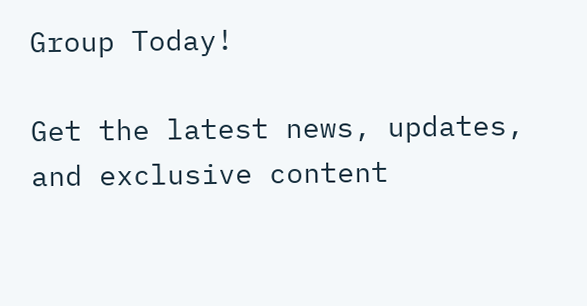Group Today!

Get the latest news, updates, and exclusive content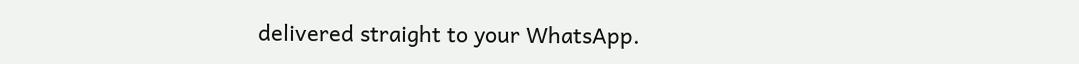delivered straight to your WhatsApp.